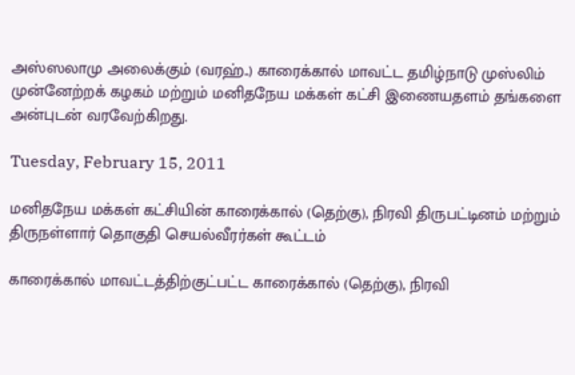அஸ்ஸலாமு அலைக்கும் (வரஹ்..) காரைக்கால் மாவட்ட தமிழ்நாடு முஸ்லிம் முன்னேற்றக் கழகம் மற்றும் மனிதநேய மக்கள் கட்சி இணையதளம் தங்களை அன்புடன் வரவேற்கிறது.

Tuesday, February 15, 2011

மனிதநேய மக்கள் கட்சியின் காரைக்கால் (தெற்கு), நிரவி திருபட்டினம் மற்றும் திருநள்ளார் தொகுதி செயல்வீரர்கள் கூட்டம்

காரைக்கால் மாவட்டத்திற்குட்பட்ட காரைக்கால் (தெற்கு), நிரவி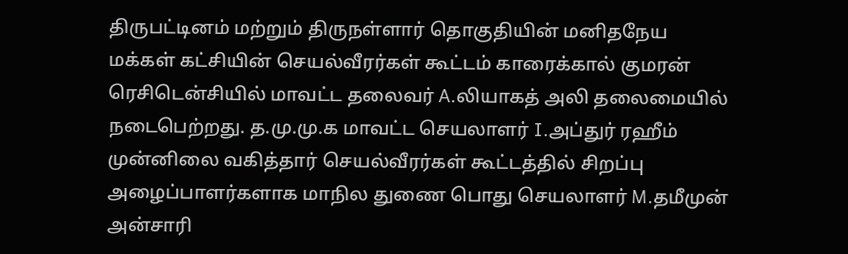திருபட்டினம் மற்றும் திருநள்ளார் தொகுதியின் மனிதநேய மக்கள் கட்சியின் செயல்வீரர்கள் கூட்டம் காரைக்கால் குமரன் ரெசிடென்சியில் மாவட்ட தலைவர் A.லியாகத் அலி தலைமையில் நடைபெற்றது. த.மு.மு.க மாவட்ட செயலாளர் I.அப்துர் ரஹீம் முன்னிலை வகித்தார் செயல்வீரர்கள் கூட்டத்தில் சிறப்பு அழைப்பாளர்களாக மாநில துணை பொது செயலாளர் M.தமீமுன் அன்சாரி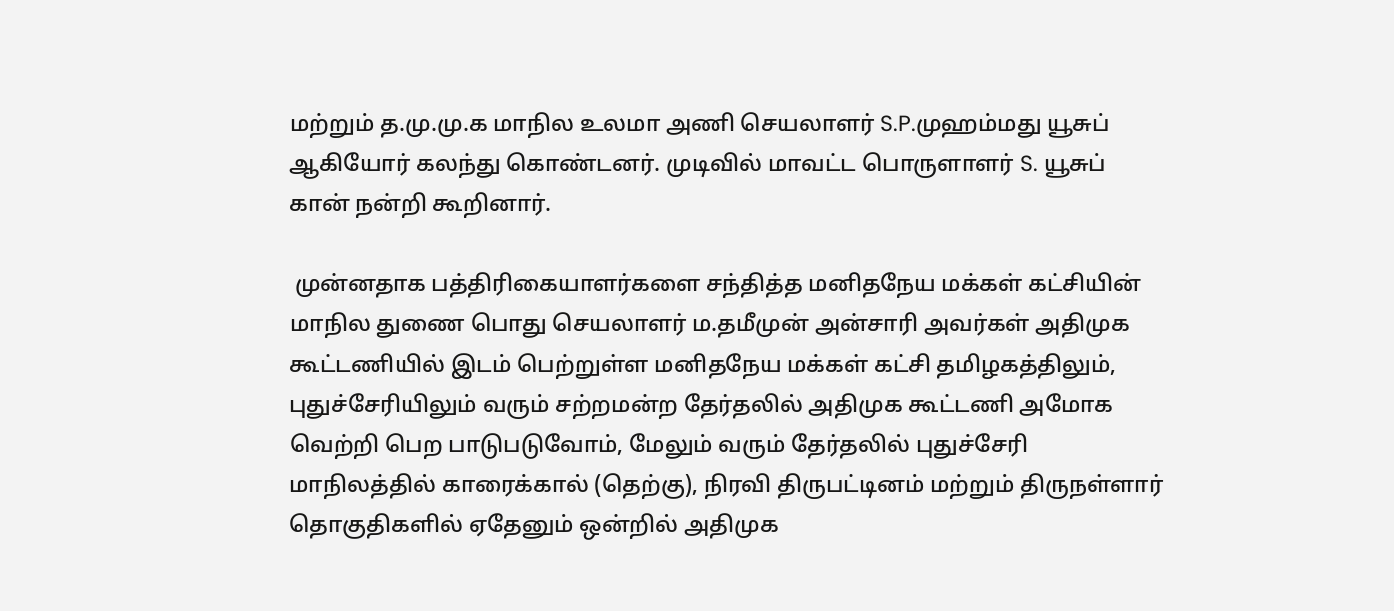மற்றும் த.மு.மு.க மாநில உலமா அணி செயலாளர் S.P.முஹம்மது யூசுப் ஆகியோர் கலந்து கொண்டனர். முடிவில் மாவட்ட பொருளாளர் S. யூசுப் கான் நன்றி கூறினார்.

 முன்னதாக பத்திரிகையாளர்களை சந்தித்த மனிதநேய மக்கள் கட்சியின் மாநில துணை பொது செயலாளர் ம.தமீமுன் அன்சாரி அவர்கள் அதிமுக கூட்டணியில் இடம் பெற்றுள்ள மனிதநேய மக்கள் கட்சி தமிழகத்திலும், புதுச்சேரியிலும் வரும் சற்றமன்ற தேர்தலில் அதிமுக கூட்டணி அமோக வெற்றி பெற பாடுபடுவோம், மேலும் வரும் தேர்தலில் புதுச்சேரி மாநிலத்தில் காரைக்கால் (தெற்கு), நிரவி திருபட்டினம் மற்றும் திருநள்ளார் தொகுதிகளில் ஏதேனும் ஒன்றில் அதிமுக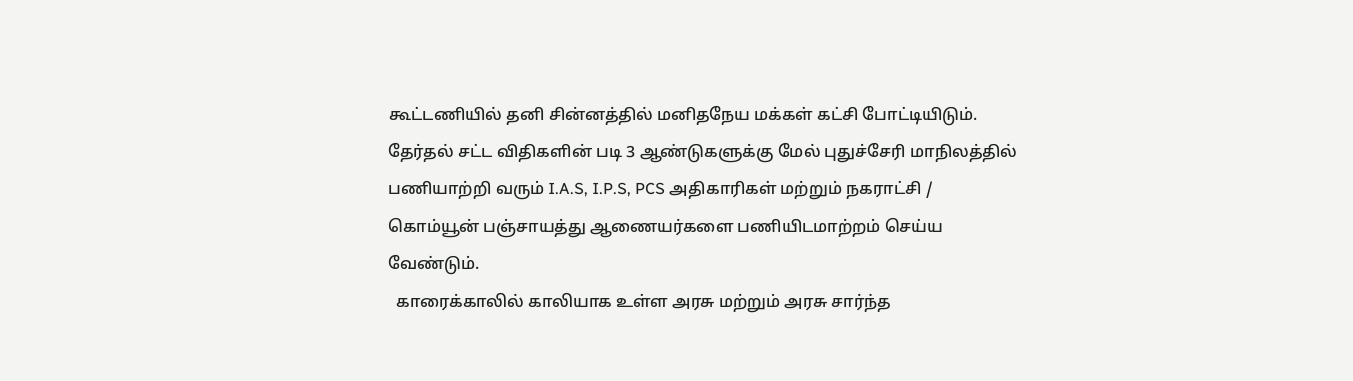கூட்டணியில் தனி சின்னத்தில் மனிதநேய மக்கள் கட்சி போட்டியிடும். தேர்தல் சட்ட விதிகளின் படி 3 ஆண்டுகளுக்கு மேல் புதுச்சேரி மாநிலத்தில் பணியாற்றி வரும் I.A.S, I.P.S, PCS அதிகாரிகள் மற்றும் நகராட்சி / கொம்யூன் பஞ்சாயத்து ஆணையர்களை பணியிடமாற்றம் செய்ய வேண்டும்.
  காரைக்காலில் காலியாக உள்ள அரசு மற்றும் அரசு சார்ந்த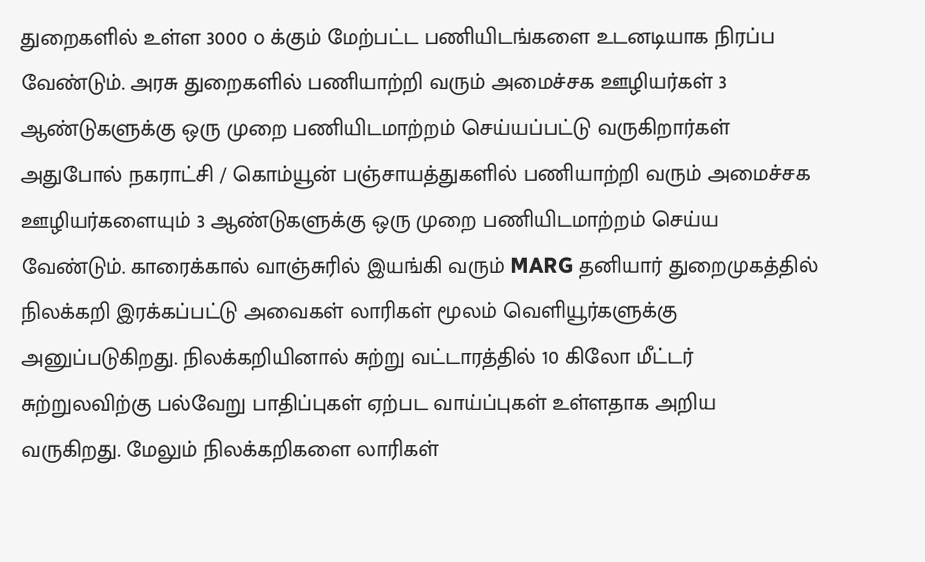துறைகளில் உள்ள 3000 ௦ க்கும் மேற்பட்ட பணியிடங்களை உடனடியாக நிரப்ப வேண்டும். அரசு துறைகளில் பணியாற்றி வரும் அமைச்சக ஊழியர்கள் 3 ஆண்டுகளுக்கு ஒரு முறை பணியிடமாற்றம் செய்யப்பட்டு வருகிறார்கள் அதுபோல் நகராட்சி / கொம்யூன் பஞ்சாயத்துகளில் பணியாற்றி வரும் அமைச்சக ஊழியர்களையும் 3 ஆண்டுகளுக்கு ஒரு முறை பணியிடமாற்றம் செய்ய வேண்டும். காரைக்கால் வாஞ்சுரில் இயங்கி வரும் MARG தனியார் துறைமுகத்தில் நிலக்கறி இரக்கப்பட்டு அவைகள் லாரிகள் மூலம் வெளியூர்களுக்கு அனுப்படுகிறது. நிலக்கறியினால் சுற்று வட்டாரத்தில் 10 கிலோ மீட்டர் சுற்றுலவிற்கு பல்வேறு பாதிப்புகள் ஏற்பட வாய்ப்புகள் உள்ளதாக அறிய வருகிறது. மேலும் நிலக்கறிகளை லாரிகள்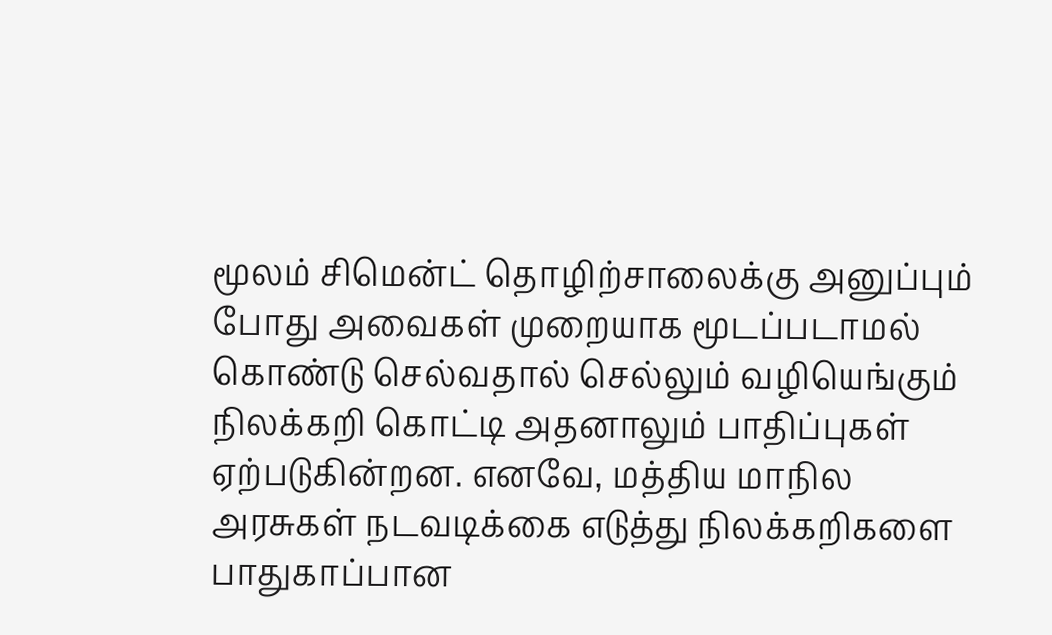மூலம் சிமென்ட் தொழிற்சாலைக்கு அனுப்பும் போது அவைகள் முறையாக மூடப்படாமல் கொண்டு செல்வதால் செல்லும் வழியெங்கும் நிலக்கறி கொட்டி அதனாலும் பாதிப்புகள் ஏற்படுகின்றன. எனவே, மத்திய மாநில அரசுகள் நடவடிக்கை எடுத்து நிலக்கறிகளை பாதுகாப்பான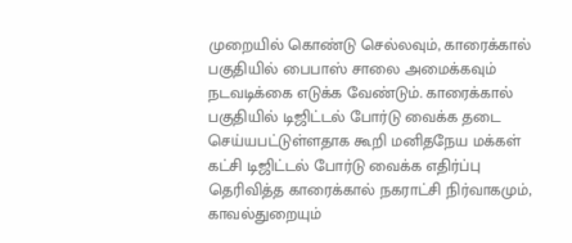முறையில் கொண்டு செல்லவும், காரைக்கால் பகுதியில் பைபாஸ் சாலை அமைக்கவும் நடவடிக்கை எடுக்க வேண்டும். காரைக்கால் பகுதியில் டிஜிட்டல் போர்டு வைக்க தடை செய்யபட்டுள்ளதாக கூறி மனிதநேய மக்கள் கட்சி டிஜிட்டல் போர்டு வைக்க எதிர்ப்பு தெரிவித்த காரைக்கால் நகராட்சி நிர்வாகமும், காவல்துறையும்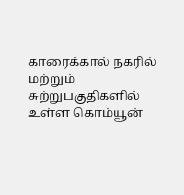காரைக்கால் நகரில் மற்றும் சுற்றுபகுதிகளில் உள்ள கொம்யூன்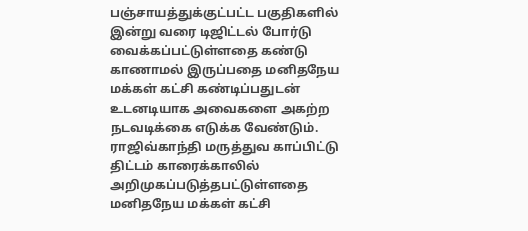பஞ்சாயத்துக்குட்பட்ட பகுதிகளில் இன்று வரை டிஜிட்டல் போர்டு வைக்கப்பட்டுள்ளதை கண்டு காணாமல் இருப்பதை மனிதநேய மக்கள் கட்சி கண்டிப்பதுடன் உடனடியாக அவைகளை அகற்ற நடவடிக்கை எடுக்க வேண்டும். ராஜிவ்காந்தி மருத்துவ காப்பிட்டு திட்டம் காரைக்காலில் அறிமுகப்படுத்தபட்டுள்ளதை மனிதநேய மக்கள் கட்சி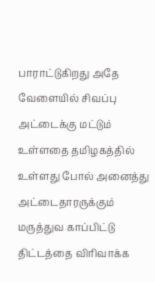பாராட்டுகிறது அதே வேளையில் சிவப்பு அட்டைக்கு மட்டும் உள்ளதை தமிழகத்தில் உள்ளது போல் அனைத்து அட்டைதாரருக்கும் மருத்துவ காப்பிட்டு திட்டத்தை விரிவாக்க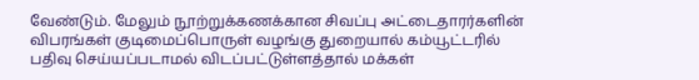வேண்டும். மேலும் நூற்றுக்கணக்கான சிவப்பு அட்டைதாரர்களின் விபரங்கள் குடிமைப்பொருள் வழங்கு துறையால் கம்யூட்டரில் பதிவு செய்யப்படாமல் விடப்பட்டுள்ளத்தால் மக்கள்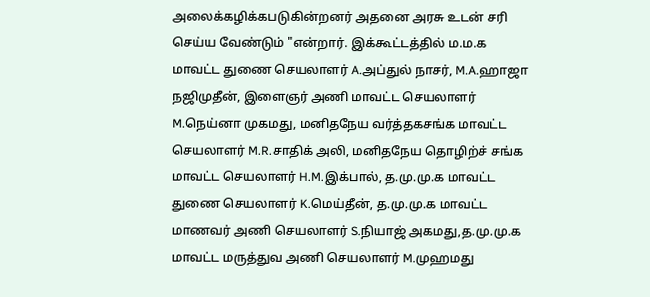அலைக்கழிக்கபடுகின்றனர் அதனை அரசு உடன் சரி செய்ய வேண்டும் "என்றார். இக்கூட்டத்தில் ம.ம.க மாவட்ட துணை செயலாளர் A.அப்துல் நாசர், M.A.ஹாஜா நஜிமுதீன், இளைஞர் அணி மாவட்ட செயலாளர் M.நெய்னா முகமது, மனிதநேய வர்த்தகசங்க மாவட்ட செயலாளர் M.R.சாதிக் அலி, மனிதநேய தொழிற்ச் சங்க மாவட்ட செயலாளர் H.M.இக்பால், த.மு.மு.க மாவட்ட துணை செயலாளர் K.மெய்தீன், த.மு.மு.க மாவட்ட மாணவர் அணி செயலாளர் S.நியாஜ் அகமது,த.மு.மு.க மாவட்ட மருத்துவ அணி செயலாளர் M.முஹமது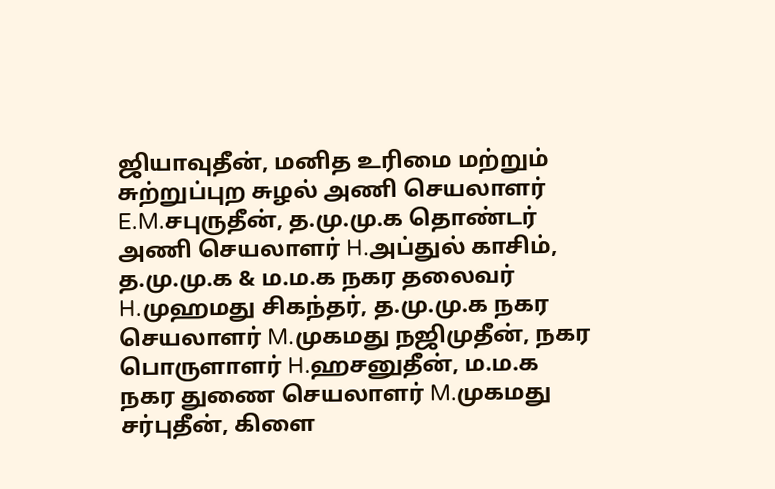ஜியாவுதீன், மனித உரிமை மற்றும் சுற்றுப்புற சுழல் அணி செயலாளர் E.M.சபுருதீன், த.மு.மு.க தொண்டர் அணி செயலாளர் H.அப்துல் காசிம், த.மு.மு.க & ம.ம.க நகர தலைவர் H.முஹமது சிகந்தர், த.மு.மு.க நகர செயலாளர் M.முகமது நஜிமுதீன், நகர பொருளாளர் H.ஹசனுதீன், ம.ம.க நகர துணை செயலாளர் M.முகமது சர்புதீன், கிளை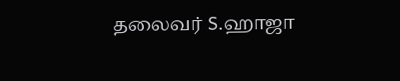தலைவர் S.ஹாஜா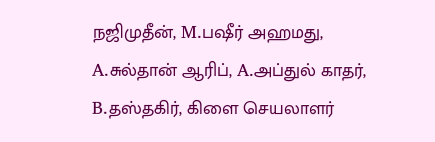நஜிமுதீன், M.பஷீர் அஹமது, A.சுல்தான் ஆரிப், A.அப்துல் காதர், B.தஸ்தகிர், கிளை செயலாளர்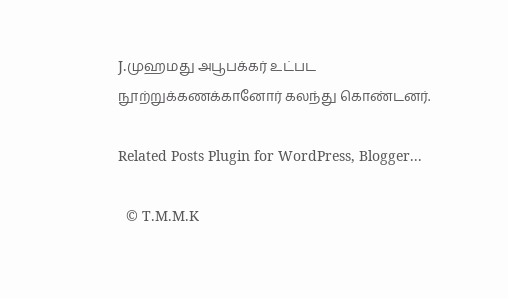J.முஹமது அபூபக்கர் உட்பட நூற்றுக்கணக்கானோர் கலந்து கொண்டனர்.

Related Posts Plugin for WordPress, Blogger...

  © T.M.M.K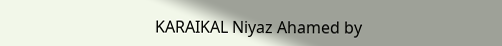KARAIKAL Niyaz Ahamed by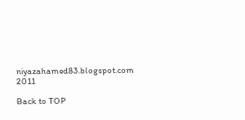niyazahamed83.blogspot.com 2011

Back to TOP